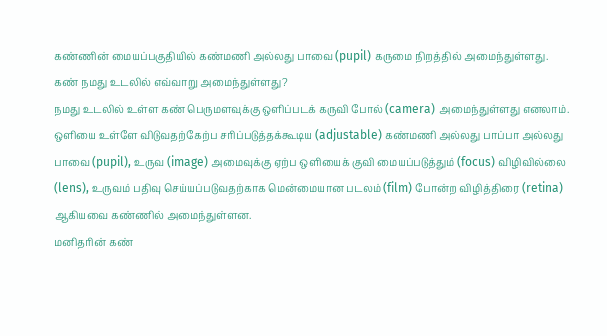கண்ணின் மையப்பகுதியில் கண்மணி அல்லது பாவை (pupil) கருமை நிறத்தில் அமைந்துள்ளது.
கண் நமது உடலில் எவ்வாறு அமைந்துள்ளது?
நமது உடலில் உள்ள கண் பெருமளவுக்கு ஒளிப்படக் கருவி போல் (camera) அமைந்துள்ளது எனலாம். ஒளியை உள்ளே விடுவதற்கேற்ப சரிப்படுத்தக்கூடிய (adjustable) கண்மணி அல்லது பாப்பா அல்லது பாவை (pupil), உருவ (image) அமைவுக்கு ஏற்ப ஒளியைக் குவி மையப்படுத்தும் (focus) விழிவில்லை (lens), உருவம் பதிவு செய்யப்படுவதற்காக மென்மையான படலம் (film) போன்ற விழித்திரை (retina) ஆகியவை கண்ணில் அமைந்துள்ளன.
மனிதரின் கண்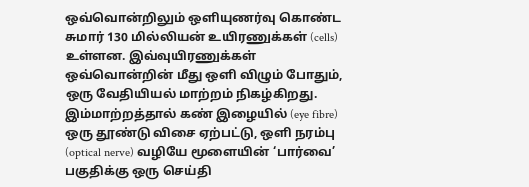ஒவ்வொன்றிலும் ஒளியுணர்வு கொண்ட சுமார் 130 மில்லியன் உயிரணுக்கள் (cells) உள்ளன. இவ்வுயிரணுக்கள் ஒவ்வொன்றின் மீது ஒளி விழும் போதும், ஒரு வேதியியல் மாற்றம் நிகழ்கிறது. இம்மாற்றத்தால் கண் இழையில் (eye fibre) ஒரு தூண்டு விசை ஏற்பட்டு, ஒளி நரம்பு (optical nerve) வழியே மூளையின் ‘பார்வை’ பகுதிக்கு ஒரு செய்தி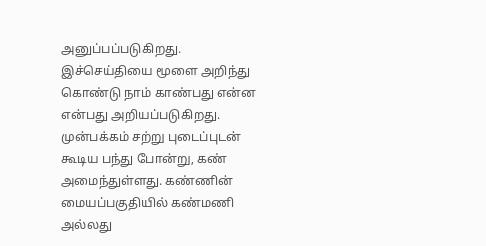அனுப்பப்படுகிறது. இச்செய்தியை மூளை அறிந்து கொண்டு நாம் காண்பது என்ன என்பது அறியப்படுகிறது.
முன்பக்கம் சற்று புடைப்புடன் கூடிய பந்து போன்று, கண் அமைந்துள்ளது. கண்ணின் மையப்பகுதியில் கண்மணி அல்லது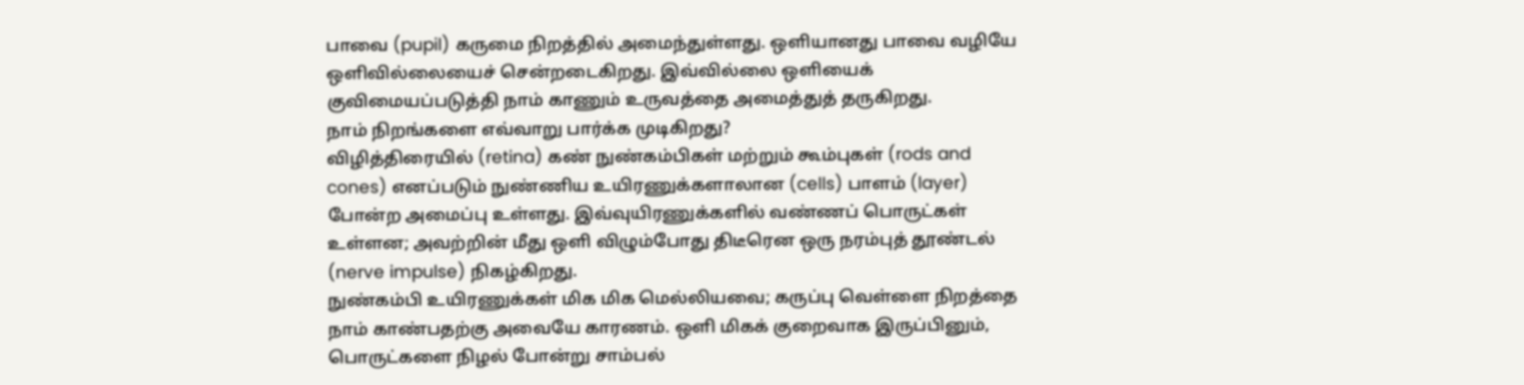பாவை (pupil) கருமை நிறத்தில் அமைந்துள்ளது. ஒளியானது பாவை வழியே ஒளிவில்லையைச் சென்றடைகிறது. இவ்வில்லை ஒளியைக் குவிமையப்படுத்தி நாம் காணும் உருவத்தை அமைத்துத் தருகிறது.
நாம் நிறங்களை எவ்வாறு பார்க்க முடிகிறது?
விழித்திரையில் (retina) கண் நுண்கம்பிகள் மற்றும் கூம்புகள் (rods and cones) எனப்படும் நுண்ணிய உயிரணுக்களாலான (cells) பாளம் (layer) போன்ற அமைப்பு உள்ளது. இவ்வுயிரணுக்களில் வண்ணப் பொருட்கள் உள்ளன; அவற்றின் மீது ஒளி விழும்போது திடீரென ஒரு நரம்புத் தூண்டல் (nerve impulse) நிகழ்கிறது.
நுண்கம்பி உயிரணுக்கள் மிக மிக மெல்லியவை; கருப்பு வெள்ளை நிறத்தை நாம் காண்பதற்கு அவையே காரணம். ஒளி மிகக் குறைவாக இருப்பினும், பொருட்களை நிழல் போன்று சாம்பல்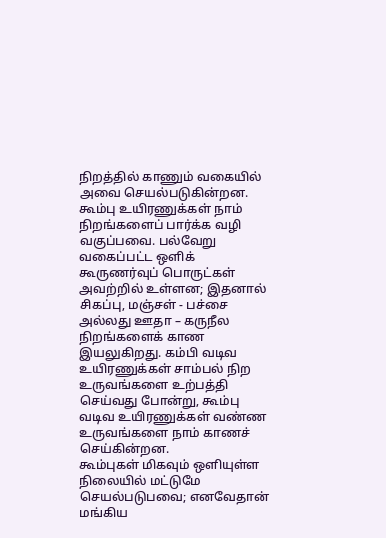நிறத்தில் காணும் வகையில் அவை செயல்படுகின்றன. கூம்பு உயிரணுக்கள் நாம் நிறங்களைப் பார்க்க வழி வகுப்பவை. பல்வேறு வகைப்பட்ட ஒளிக் கூருணர்வுப் பொருட்கள் அவற்றில் உள்ளன; இதனால் சிகப்பு, மஞ்சள் - பச்சை அல்லது ஊதா – கருநீல நிறங்களைக் காண இயலுகிறது. கம்பி வடிவ உயிரணுக்கள் சாம்பல் நிற உருவங்களை உற்பத்தி செய்வது போன்று, கூம்பு வடிவ உயிரணுக்கள் வண்ண உருவங்களை நாம் காணச் செய்கின்றன.
கூம்புகள் மிகவும் ஒளியுள்ள நிலையில் மட்டுமே செயல்படுபவை; எனவேதான் மங்கிய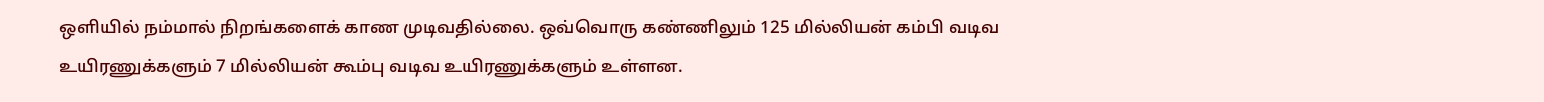ஒளியில் நம்மால் நிறங்களைக் காண முடிவதில்லை. ஒவ்வொரு கண்ணிலும் 125 மில்லியன் கம்பி வடிவ உயிரணுக்களும் 7 மில்லியன் கூம்பு வடிவ உயிரணுக்களும் உள்ளன.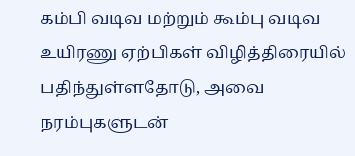கம்பி வடிவ மற்றும் கூம்பு வடிவ உயிரணு ஏற்பிகள் விழித்திரையில் பதிந்துள்ளதோடு, அவை நரம்புகளுடன்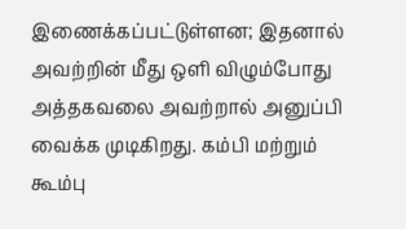இணைக்கப்பட்டுள்ளன; இதனால் அவற்றின் மீது ஒளி விழும்போது அத்தகவலை அவற்றால் அனுப்பி வைக்க முடிகிறது. கம்பி மற்றும் கூம்பு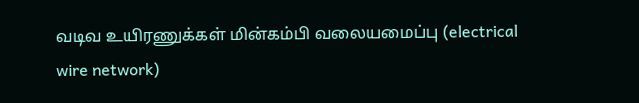வடிவ உயிரணுக்கள் மின்கம்பி வலையமைப்பு (electrical wire network)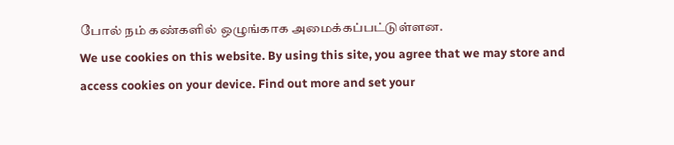போல் நம் கண்களில் ஒழுங்காக அமைக்கப்பட்டுள்ளன.
We use cookies on this website. By using this site, you agree that we may store and access cookies on your device. Find out more and set your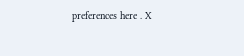preferences here . X